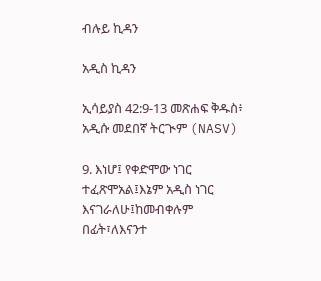ብሉይ ኪዳን

አዲስ ኪዳን

ኢሳይያስ 42:9-13 መጽሐፍ ቅዱስ፥ አዲሱ መደበኛ ትርጒም (NASV)

9. እነሆ፤ የቀድሞው ነገር ተፈጽሞአል፤እኔም አዲስ ነገር እናገራለሁ፤ከመብቀሉም በፊት፣ለእናንተ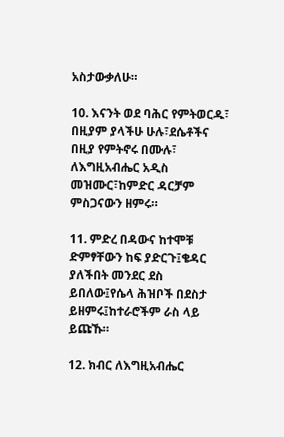አስታውቃለሁ።

10. እናንት ወደ ባሕር የምትወርዱ፣ በዚያም ያላችሁ ሁሉ፣ደሴቶችና በዚያ የምትኖሩ በሙሉ፣ ለእግዚአብሔር አዲስ መዝሙር፣ከምድር ዳርቻም ምስጋናውን ዘምሩ።

11. ምድረ በዳውና ከተሞቹ ድምፃቸውን ከፍ ያድርጉ፤ቄዳር ያለችበት መንደር ደስ ይበለው፤የሴላ ሕዝቦች በደስታ ይዘምሩ፤ከተራሮችም ራስ ላይ ይጩኹ።

12. ክብር ለእግዚአብሔር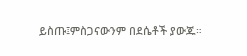ይስጡ፤ምስጋናውንም በደሴቶች ያውጁ።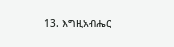13. እግዚአብሔር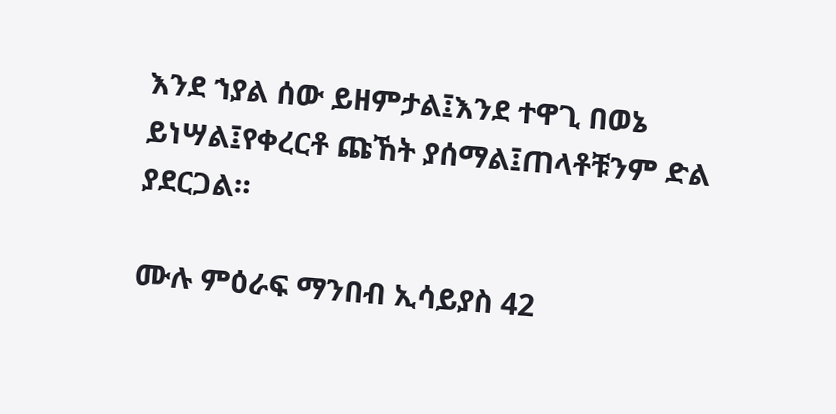እንደ ኀያል ሰው ይዘምታል፤እንደ ተዋጊ በወኔ ይነሣል፤የቀረርቶ ጩኸት ያሰማል፤ጠላቶቹንም ድል ያደርጋል።

ሙሉ ምዕራፍ ማንበብ ኢሳይያስ 42